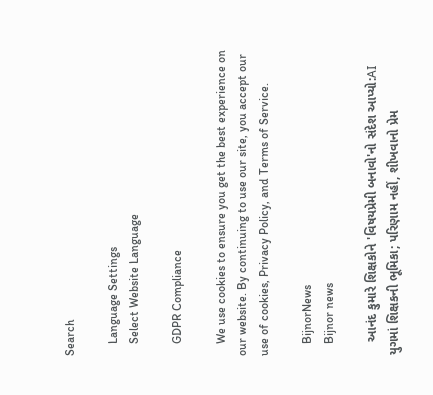Search

    Language Settings
    Select Website Language

    GDPR Compliance

    We use cookies to ensure you get the best experience on our website. By continuing to use our site, you accept our use of cookies, Privacy Policy, and Terms of Service.

    BijnorNews
    Bijnor news

    આનંદ કુમારે શિક્ષકોને 'વિષયપ્રેમી બનાવો'નો સંદેશ આપ્યો:AI યુગમાં શિક્ષકની ભૂમિકા; પરિણામ નહીં, શીખવાનો પ્રેમ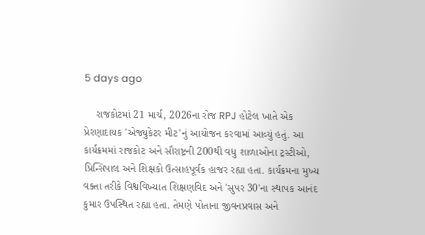5 days ago

    રાજકોટમાં 21 માર્ચ, 2026ના રોજ RPJ હોટેલ ખાતે એક પ્રેરણાદાયક 'એજ્યુકેટર મીટ'નું આયોજન કરવામાં આવ્યું હતું. આ કાર્યક્રમમાં રાજકોટ અને સૌરાષ્ટ્રની 200થી વધુ શાળાઓના ટ્રસ્ટીઓ, પ્રિન્સિપાલ અને શિક્ષકો ઉત્સાહપૂર્વક હાજર રહ્યા હતા. કાર્યક્રમના મુખ્ય વક્તા તરીકે વિશ્વવિખ્યાત શિક્ષણવિદ અને 'સુપર 30'ના સ્થાપક આનંદ કુમાર ઉપસ્થિત રહ્યા હતા. તેમણે પોતાના જીવનપ્રવાસ અને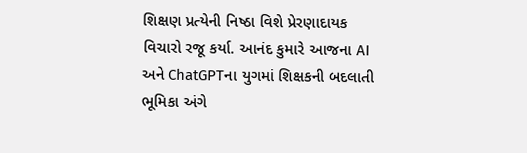શિક્ષણ પ્રત્યેની નિષ્ઠા વિશે પ્રેરણાદાયક વિચારો રજૂ કર્યા. આનંદ કુમારે આજના AI અને ChatGPTના યુગમાં શિક્ષકની બદલાતી ભૂમિકા અંગે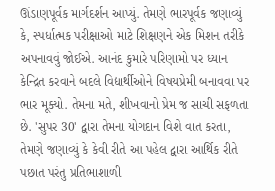ઊંડાણપૂર્વક માર્ગદર્શન આપ્યું. તેમણે ભારપૂર્વક જણાવ્યું કે, સ્પર્ધાત્મક પરીક્ષાઓ માટે શિક્ષણને એક મિશન તરીકે અપનાવવું જોઈએ. આનંદ કુમારે પરિણામો પર ધ્યાન કેન્દ્રિત કરવાને બદલે વિદ્યાર્થીઓને વિષયપ્રેમી બનાવવા પર ભાર મૂક્યો. તેમના મતે, શીખવાનો પ્રેમ જ સાચી સફળતા છે. 'સુપર 30' દ્વારા તેમના યોગદાન વિશે વાત કરતા, તેમણે જણાવ્યું કે કેવી રીતે આ પહેલ દ્વારા આર્થિક રીતે પછાત પરંતુ પ્રતિભાશાળી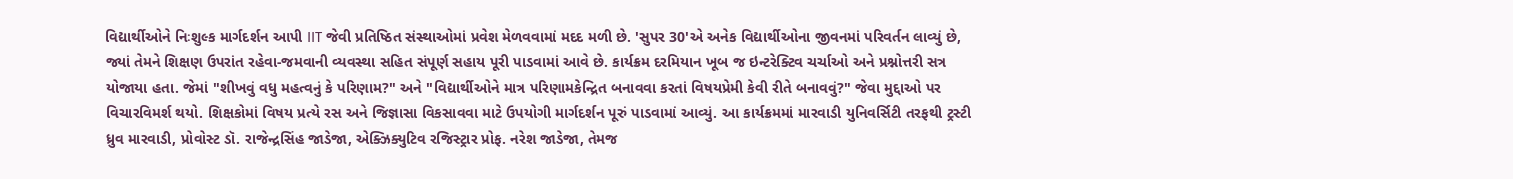વિદ્યાર્થીઓને નિઃશુલ્ક માર્ગદર્શન આપી IIT જેવી પ્રતિષ્ઠિત સંસ્થાઓમાં પ્રવેશ મેળવવામાં મદદ મળી છે. 'સુપર 30'એ અનેક વિદ્યાર્થીઓના જીવનમાં પરિવર્તન લાવ્યું છે, જ્યાં તેમને શિક્ષણ ઉપરાંત રહેવા-જમવાની વ્યવસ્થા સહિત સંપૂર્ણ સહાય પૂરી પાડવામાં આવે છે. કાર્યક્રમ દરમિયાન ખૂબ જ ઇન્ટરેક્ટિવ ચર્ચાઓ અને પ્રશ્નોત્તરી સત્ર યોજાયા હતા. જેમાં "શીખવું વધુ મહત્વનું કે પરિણામ?" અને "વિદ્યાર્થીઓને માત્ર પરિણામકેન્દ્રિત બનાવવા કરતાં વિષયપ્રેમી કેવી રીતે બનાવવું?" જેવા મુદ્દાઓ પર વિચારવિમર્શ થયો. શિક્ષકોમાં વિષય પ્રત્યે રસ અને જિજ્ઞાસા વિકસાવવા માટે ઉપયોગી માર્ગદર્શન પૂરું પાડવામાં આવ્યું. આ કાર્યક્રમમાં મારવાડી યુનિવર્સિટી તરફથી ટ્રસ્ટી ધ્રુવ મારવાડી, પ્રોવોસ્ટ ડૉ. રાજેન્દ્રસિંહ જાડેજા, એક્ઝિક્યુટિવ રજિસ્ટ્રાર પ્રોફ. નરેશ જાડેજા, તેમજ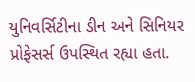યુનિવર્સિટીના ડીન અને સિનિયર પ્રોફેસર્સ ઉપસ્થિત રહ્યા હતા.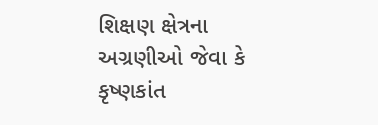શિક્ષણ ક્ષેત્રના અગ્રણીઓ જેવા કે કૃષ્ણકાંત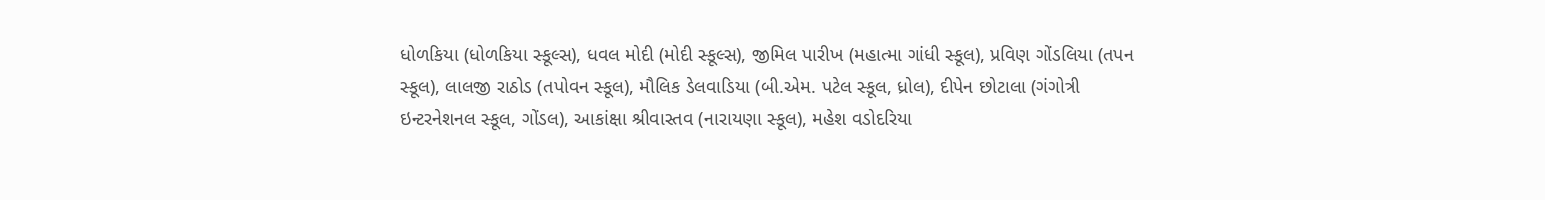ધોળકિયા (ધોળકિયા સ્કૂલ્સ), ધવલ મોદી (મોદી સ્કૂલ્સ), જીમિલ પારીખ (મહાત્મા ગાંધી સ્કૂલ), પ્રવિણ ગોંડલિયા (તપન સ્કૂલ), લાલજી રાઠોડ (તપોવન સ્કૂલ), મૌલિક ડેલવાડિયા (બી.એમ. પટેલ સ્કૂલ, ધ્રોલ), દીપેન છોટાલા (ગંગોત્રી ઇન્ટરનેશનલ સ્કૂલ, ગોંડલ), આકાંક્ષા શ્રીવાસ્તવ (નારાયણા સ્કૂલ), મહેશ વડોદરિયા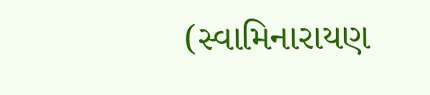(સ્વામિનારાયણ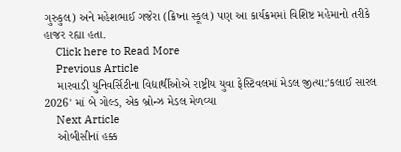ગુરુકુલ) અને મહેશભાઈ ગજેરા (ક્રિષ્ના સ્કૂલ) પણ આ કાર્યક્રમમાં વિશિષ્ટ મહેમાનો તરીકે હાજર રહ્યા હતા.
    Click here to Read More
    Previous Article
    મારવાડી યુનિવર્સિટીના વિદ્યાર્થીઓએ રાષ્ટ્રીય યુવા ફેસ્ટિવલમાં મેડલ જીત્યા:'કલાઈ સારલ 2026' માં બે ગોલ્ડ, એક બ્રોન્ઝ મેડલ મેળવ્યા
    Next Article
    ઓબીસીનાં હક્ક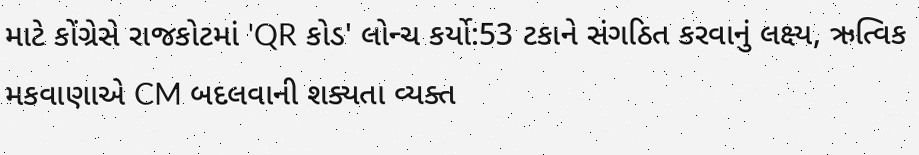માટે કોંગ્રેસે રાજકોટમાં 'QR કોડ' લોન્ચ કર્યો:53 ટકાને સંગઠિત કરવાનું લક્ષ્ય, ઋત્વિક મકવાણાએ CM બદલવાની શક્યતા વ્યક્ત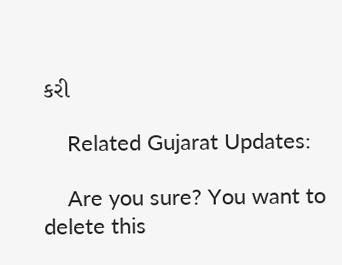કરી

    Related Gujarat Updates:

    Are you sure? You want to delete this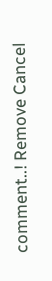comment..! Remove Cancel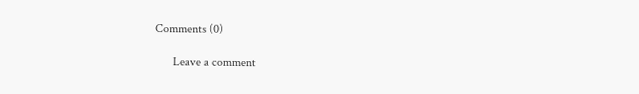Comments (0)

      Leave a comment